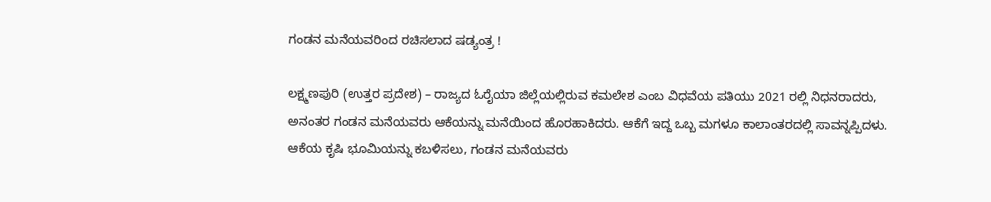ಗಂಡನ ಮನೆಯವರಿಂದ ರಚಿಸಲಾದ ಷಡ್ಯಂತ್ರ !

ಲಕ್ಷ್ಮಣಪುರಿ (ಉತ್ತರ ಪ್ರದೇಶ) – ರಾಜ್ಯದ ಓರೈಯಾ ಜಿಲ್ಲೆಯಲ್ಲಿರುವ ಕಮಲೇಶ ಎಂಬ ವಿಧವೆಯ ಪತಿಯು 2021 ರಲ್ಲಿ ನಿಧನರಾದರು, ಅನಂತರ ಗಂಡನ ಮನೆಯವರು ಆಕೆಯನ್ನು ಮನೆಯಿಂದ ಹೊರಹಾಕಿದರು. ಆಕೆಗೆ ಇದ್ದ ಒಬ್ಬ ಮಗಳೂ ಕಾಲಾಂತರದಲ್ಲಿ ಸಾವನ್ನಪ್ಪಿದಳು. ಆಕೆಯ ಕೃಷಿ ಭೂಮಿಯನ್ನು ಕಬಳಿಸಲು, ಗಂಡನ ಮನೆಯವರು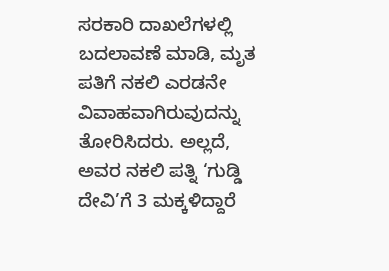ಸರಕಾರಿ ದಾಖಲೆಗಳಲ್ಲಿ ಬದಲಾವಣೆ ಮಾಡಿ, ಮೃತ ಪತಿಗೆ ನಕಲಿ ಎರಡನೇ ವಿವಾಹವಾಗಿರುವುದನ್ನು ತೋರಿಸಿದರು. ಅಲ್ಲದೆ, ಅವರ ನಕಲಿ ಪತ್ನಿ ‘ಗುಡ್ಡಿ ದೇವಿ’ಗೆ 3 ಮಕ್ಕಳಿದ್ದಾರೆ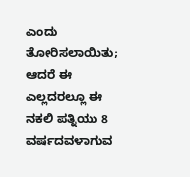ಎಂದು ತೋರಿಸಲಾಯಿತು; ಆದರೆ ಈ ಎಲ್ಲದರಲ್ಲೂ ಈ ನಕಲಿ ಪತ್ನಿಯು 8 ವರ್ಷದವಳಾಗುವ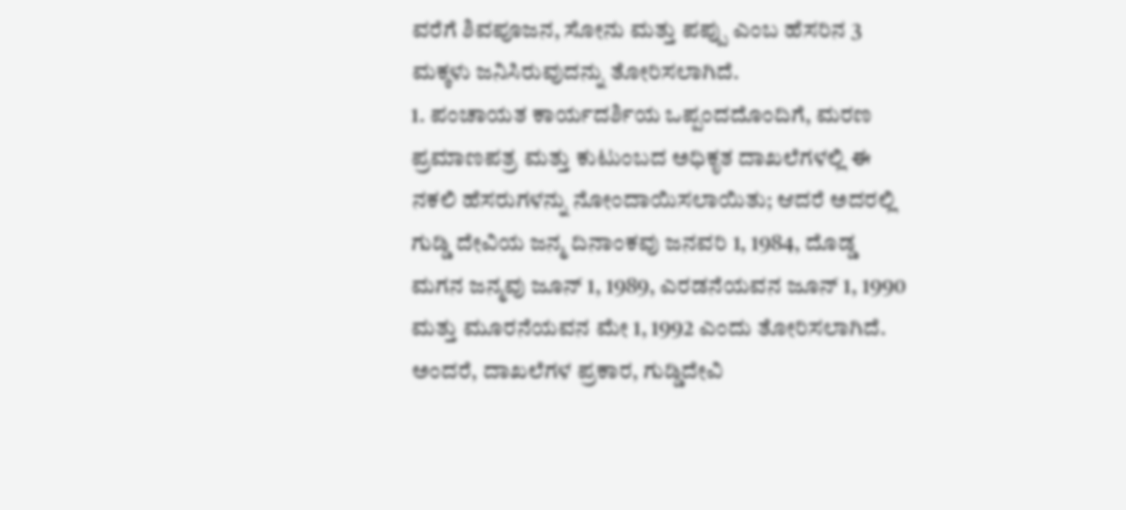ವರೆಗೆ ಶಿವಪೂಜನ, ಸೋನು ಮತ್ತು ಪಪ್ಪು ಎಂಬ ಹೆಸರಿನ 3 ಮಕ್ಕಳು ಜನಿಸಿರುವುದನ್ನು ತೋರಿಸಲಾಗಿದೆ.
1. ಪಂಚಾಯತ ಕಾರ್ಯದರ್ಶಿಯ ಒಪ್ಪಂದದೊಂದಿಗೆ, ಮರಣ ಪ್ರಮಾಣಪತ್ರ ಮತ್ತು ಕುಟುಂಬದ ಅಧಿಕೃತ ದಾಖಲೆಗಳಲ್ಲಿ ಈ ನಕಲಿ ಹೆಸರುಗಳನ್ನು ನೋಂದಾಯಿಸಲಾಯಿತು; ಆದರೆ ಅದರಲ್ಲಿ ಗುಡ್ಡಿ ದೇವಿಯ ಜನ್ಮ ದಿನಾಂಕವು ಜನವರಿ 1, 1984, ದೊಡ್ಡ ಮಗನ ಜನ್ಮವು ಜೂನ್ 1, 1989, ಎರಡನೆಯವನ ಜೂನ್ 1, 1990 ಮತ್ತು ಮೂರನೆಯವನ ಮೇ 1, 1992 ಎಂದು ತೋರಿಸಲಾಗಿದೆ. ಅಂದರೆ, ದಾಖಲೆಗಳ ಪ್ರಕಾರ, ಗುಡ್ಡಿದೇವಿ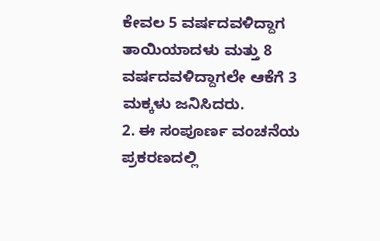ಕೇವಲ 5 ವರ್ಷದವಳಿದ್ದಾಗ ತಾಯಿಯಾದಳು ಮತ್ತು 8 ವರ್ಷದವಳಿದ್ದಾಗಲೇ ಆಕೆಗೆ 3 ಮಕ್ಕಳು ಜನಿಸಿದರು.
2. ಈ ಸಂಪೂರ್ಣ ವಂಚನೆಯ ಪ್ರಕರಣದಲ್ಲಿ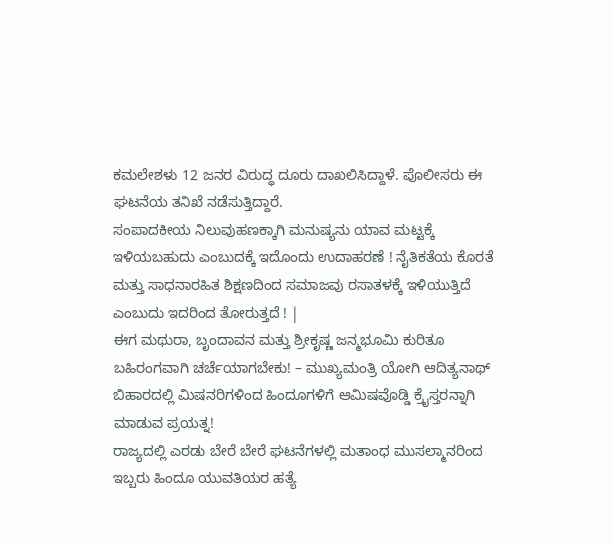ಕಮಲೇಶಳು 12 ಜನರ ವಿರುದ್ಧ ದೂರು ದಾಖಲಿಸಿದ್ದಾಳೆ. ಪೊಲೀಸರು ಈ ಘಟನೆಯ ತನಿಖೆ ನಡೆಸುತ್ತಿದ್ದಾರೆ.
ಸಂಪಾದಕೀಯ ನಿಲುವುಹಣಕ್ಕಾಗಿ ಮನುಷ್ಯನು ಯಾವ ಮಟ್ಟಕ್ಕೆ ಇಳಿಯಬಹುದು ಎಂಬುದಕ್ಕೆ ಇದೊಂದು ಉದಾಹರಣೆ ! ನೈತಿಕತೆಯ ಕೊರತೆ ಮತ್ತು ಸಾಧನಾರಹಿತ ಶಿಕ್ಷಣದಿಂದ ಸಮಾಜವು ರಸಾತಳಕ್ಕೆ ಇಳಿಯುತ್ತಿದೆ ಎಂಬುದು ಇದರಿಂದ ತೋರುತ್ತದೆ ! |
ಈಗ ಮಥುರಾ, ಬೃಂದಾವನ ಮತ್ತು ಶ್ರೀಕೃಷ್ಣ ಜನ್ಮಭೂಮಿ ಕುರಿತೂ ಬಹಿರಂಗವಾಗಿ ಚರ್ಚೆಯಾಗಬೇಕು! – ಮುಖ್ಯಮಂತ್ರಿ ಯೋಗಿ ಆದಿತ್ಯನಾಥ್
ಬಿಹಾರದಲ್ಲಿ ಮಿಷನರಿಗಳಿಂದ ಹಿಂದೂಗಳಿಗೆ ಆಮಿಷವೊಡ್ಡಿ ಕ್ರೈಸ್ತರನ್ನಾಗಿ ಮಾಡುವ ಪ್ರಯತ್ನ!
ರಾಜ್ಯದಲ್ಲಿ ಎರಡು ಬೇರೆ ಬೇರೆ ಘಟನೆಗಳಲ್ಲಿ ಮತಾಂಧ ಮುಸಲ್ಮಾನರಿಂದ ಇಬ್ಬರು ಹಿಂದೂ ಯುವತಿಯರ ಹತ್ಯೆ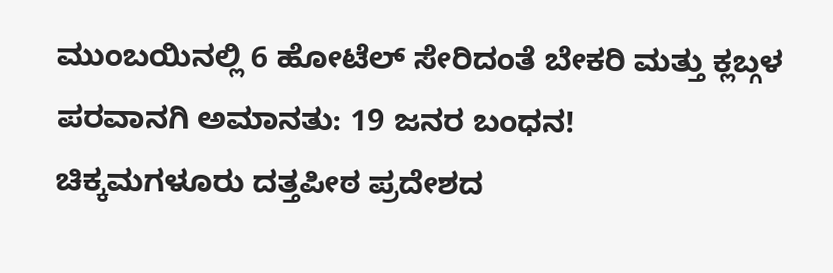ಮುಂಬಯಿನಲ್ಲಿ 6 ಹೋಟೆಲ್ ಸೇರಿದಂತೆ ಬೇಕರಿ ಮತ್ತು ಕ್ಲಬ್ಗಳ ಪರವಾನಗಿ ಅಮಾನತು: 19 ಜನರ ಬಂಧನ!
ಚಿಕ್ಕಮಗಳೂರು ದತ್ತಪೀಠ ಪ್ರದೇಶದ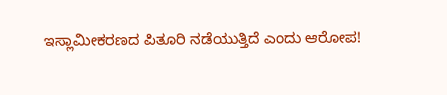ಇಸ್ಲಾಮೀಕರಣದ ಪಿತೂರಿ ನಡೆಯುತ್ತಿದೆ ಎಂದು ಆರೋಪ!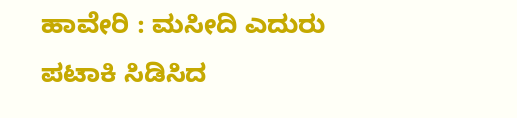ಹಾವೇರಿ : ಮಸೀದಿ ಎದುರು ಪಟಾಕಿ ಸಿಡಿಸಿದ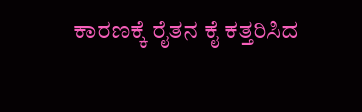ಕಾರಣಕ್ಕೆ ರೈತನ ಕೈ ಕತ್ತರಿಸಿದ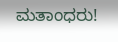ಮತಾಂಧರು!